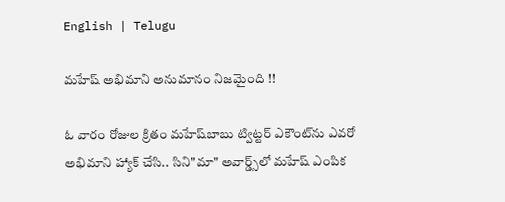English | Telugu

మహేష్ అభిమాని అనుమానం నిజమైంది !!

ఓ వారం రోజుల క్రితం మహేష్‌బాబు ట్విట్టర్ ఎకౌంట్‌ను ఎవరో అభిమాని హ్యాక్ చేసి.. సిని"మా" అవార్డ్స్‌లో మహేష్ ఎంపిక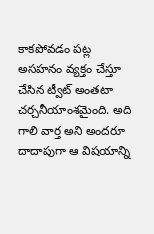కాకపోవడం పట్ల అసహనం వ్యక్తం చేస్తూ చేసిన ట్వీట్ అంతటా చర్చనీయాంశమైంది. అది గాలి వార్త అని అందరూ దాదాపుగా ఆ విషయాన్ని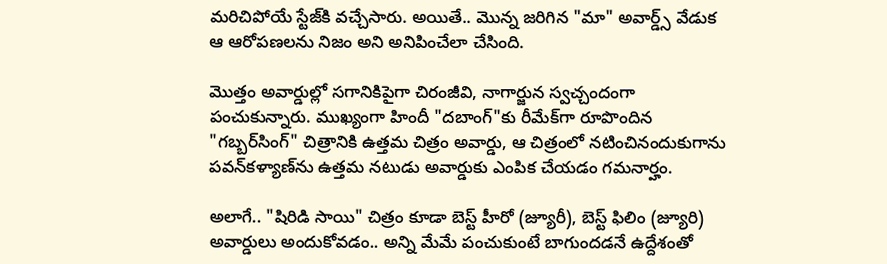మరిచిపోయే స్టేజ్‌కి వచ్చేసారు. అయితే.. మొన్న జరిగిన "మా" అవార్డ్స్ వేడుక ఆ ఆరోపణలను నిజం అని అనిపించేలా చేసింది.

మొత్తం అవార్డుల్లో సగానికిపైగా చిరంజీవి, నాగార్జున స్వచ్చందంగా పంచుకున్నారు. ముఖ్యంగా హిందీ "దబాంగ్"కు రీమేక్‌గా రూపొందిన "గబ్బర్‌సింగ్" చిత్రానికి ఉత్తమ చిత్రం అవార్డు, ఆ చిత్రంలో నటించినందుకుగాను పవన్‌కళ్యాణ్‌ను ఉత్తమ నటుడు అవార్డుకు ఎంపిక చేయడం గమనార్హం.

అలాగే.. "షిరిడి సాయి" చిత్రం కూడా బెస్ట్ హీరో (జ్యూరీ), బెస్ట్ ఫిలిం (జ్యూరి) అవార్డులు అందుకోవడం.. అన్ని మేమే పంచుకుంటే బాగుందడనే ఉద్దేశంతో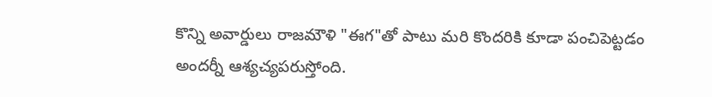కొన్ని అవార్డులు రాజమౌళి "ఈగ"తో పాటు మరి కొందరికి కూడా పంచిపెట్టడం అందర్నీ ఆశ్యచ్యపరుస్తోంది.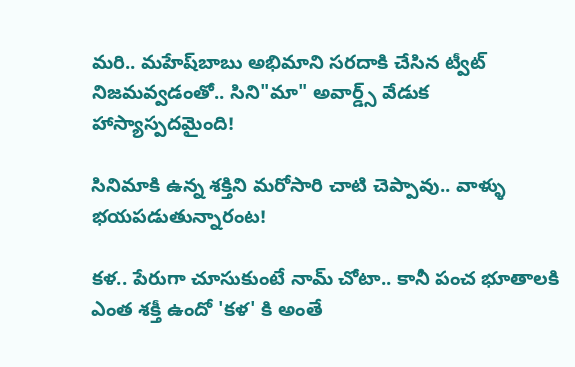మరి.. మహేష్‌బాబు అభిమాని సరదాకి చేసిన ట్వీట్ నిజమవ్వడంతో.. సిని"మా" అవార్డ్స్ వేడుక హాస్యాస్పదమైంది!

సినిమాకి ఉన్న శక్తిని మరోసారి చాటి చెప్పావు.. వాళ్ళు భయపడుతున్నారంట!

కళ.. పేరుగా చూసుకుంటే నామ్ చోటా.. కానీ పంచ భూతాలకి ఎంత శక్తీ ఉందో 'కళ' కి అంతే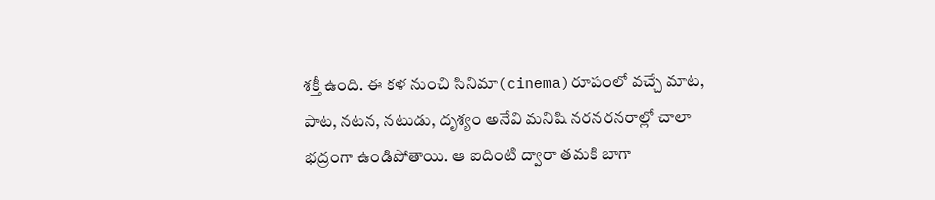శక్తీ ఉంది. ఈ కళ నుంచి సినిమా(cinema)రూపంలో వచ్చే మాట, పాట, నటన, నటుడు, దృశ్యం అనేవి మనిషి నరనరనరాల్లో చాలా భద్రంగా ఉండిపోతాయి. ఆ ఐదింటి ద్వారా తమకి బాగా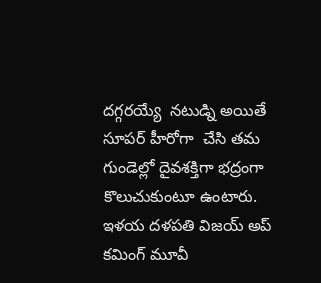దగ్గరయ్యే  నటుడ్ని అయితే సూపర్ హీరోగా  చేసి తమ గుండెల్లో దైవశక్తిగా భద్రంగా కొలుచుకుంటూ ఉంటారు. ఇళయ దళపతి విజయ్ అప్ కమింగ్ మూవీ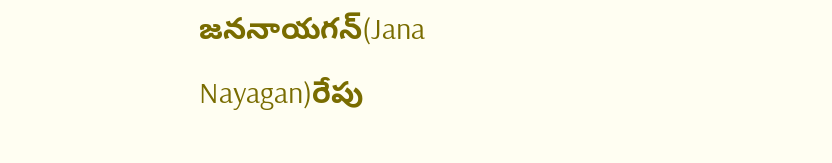జననాయగన్(Jana Nayagan)రేపు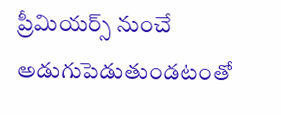ప్రీమియర్స్ నుంచే అడుగుపెడుతుండటంతో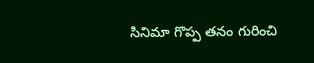సినిమా గొప్ప తనం గురించి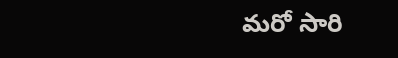మరో సారి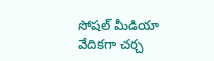సోషల్ మీడియా వేదికగా చర్చ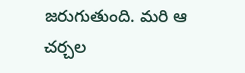జరుగుతుంది. మరి ఆ చర్చల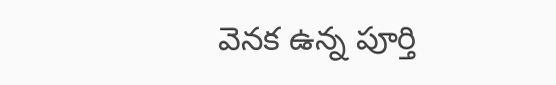వెనక ఉన్న పూర్తి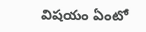విషయం ఏంటో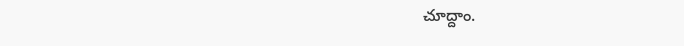చూద్దాం.